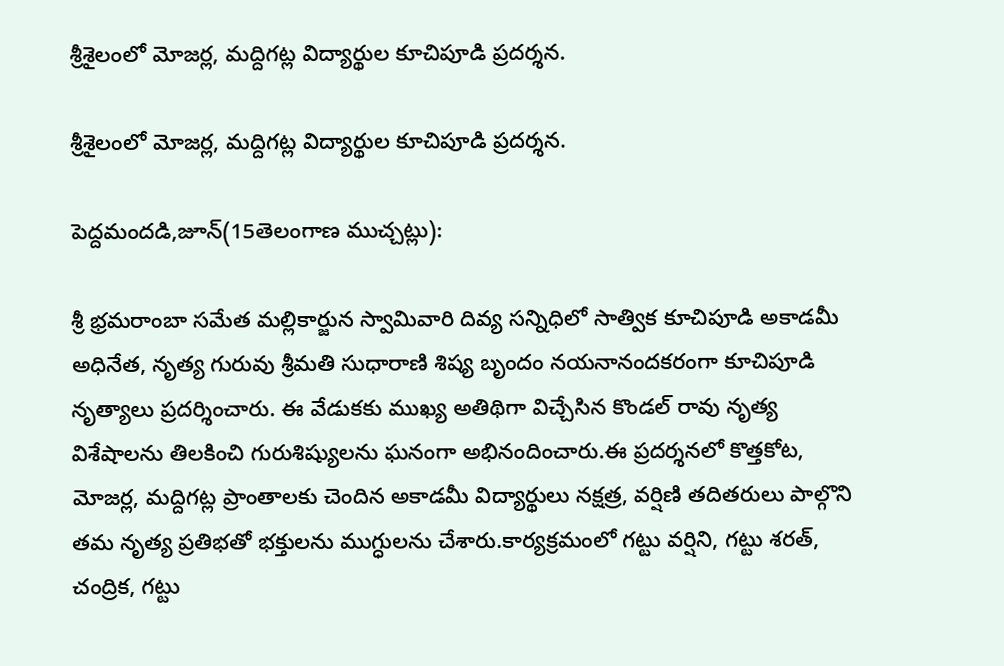శ్రీశైలంలో మోజర్ల, మద్దిగట్ల విద్యార్థుల కూచిపూడి ప్రదర్శన.

శ్రీశైలంలో మోజర్ల, మద్దిగట్ల విద్యార్థుల కూచిపూడి ప్రదర్శన.

పెద్దమందడి,జూన్(15తెలంగాణ ముచ్చట్లు):

శ్రీ భ్రమరాంబా సమేత మల్లికార్జున స్వామివారి దివ్య సన్నిధిలో సాత్విక కూచిపూడి అకాడమీ అధినేత, నృత్య గురువు శ్రీమతి సుధారాణి శిష్య బృందం నయనానందకరంగా కూచిపూడి నృత్యాలు ప్రదర్శించారు. ఈ వేడుకకు ముఖ్య అతిథిగా విచ్చేసిన కొండల్ రావు నృత్య విశేషాలను తిలకించి గురుశిష్యులను ఘనంగా అభినందించారు.ఈ ప్రదర్శనలో కొత్తకోట, మోజర్ల, మద్దిగట్ల ప్రాంతాలకు చెందిన అకాడమీ విద్యార్థులు నక్షత్ర, వర్షిణి తదితరులు పాల్గొని తమ నృత్య ప్రతిభతో భక్తులను ముగ్ధులను చేశారు.కార్యక్రమంలో గట్టు వర్షిని, గట్టు శరత్, చంద్రిక, గట్టు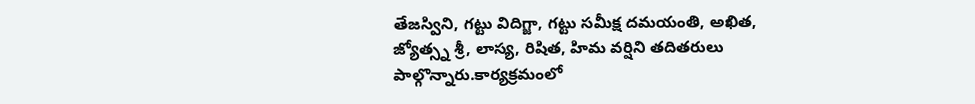తేజస్విని, గట్టు విదిగ్జా, గట్టు సమీక్ష దమయంతి, అఖిత, జ్యోత్స్న శ్రీ, లాస్య, రిషిత, హిమ వర్షిని తదితరులు పాల్గొన్నారు.కార్యక్రమంలో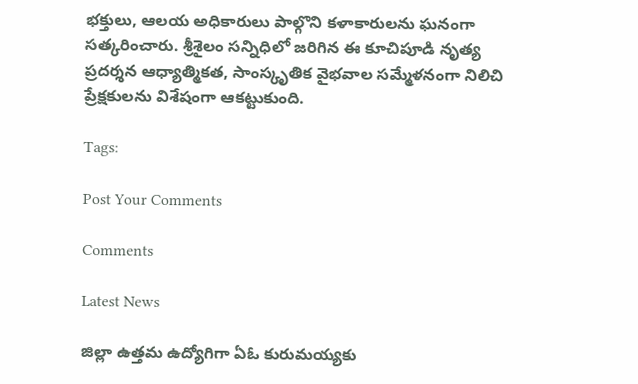భక్తులు, ఆలయ అధికారులు పాల్గొని కళాకారులను ఘనంగా సత్కరించారు. శ్రీశైలం సన్నిధిలో జరిగిన ఈ కూచిపూడి నృత్య ప్రదర్శన ఆధ్యాత్మికత, సాంస్కృతిక వైభవాల సమ్మేళనంగా నిలిచి ప్రేక్షకులను విశేషంగా ఆకట్టుకుంది.

Tags:

Post Your Comments

Comments

Latest News

జిల్లా ఉత్తమ ఉద్యోగిగా ఏఓ కురుమయ్యకు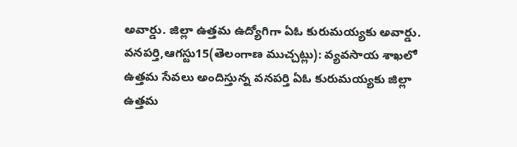అవార్డు. జిల్లా ఉత్తమ ఉద్యోగిగా ఏఓ కురుమయ్యకు అవార్డు.
వనపర్తి,ఆగస్టు15(తెలంగాణ ముచ్చట్లు): వ్యవసాయ శాఖలో ఉత్తమ సేవలు అందిస్తున్న వనపర్తి ఏఓ కురుమయ్యకు జిల్లా ఉత్తమ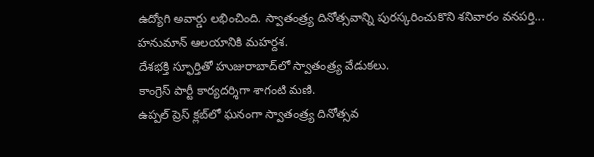ఉద్యోగి అవార్డు లభించింది. స్వాతంత్ర్య దినోత్సవాన్ని పురస్కరించుకొని శనివారం వనపర్తి...
హనుమాన్ ఆలయానికి మహర్దశ.
దేశభక్తి స్ఫూర్తితో హుజురాబాద్‌లో స్వాతంత్ర్య వేడుకలు.
కాంగ్రెస్ పార్టీ కార్యదర్శిగా శాగంటి మణి.
ఉప్పల్ ప్రెస్ క్లబ్‌లో ఘనంగా స్వాతంత్ర్య దినోత్సవ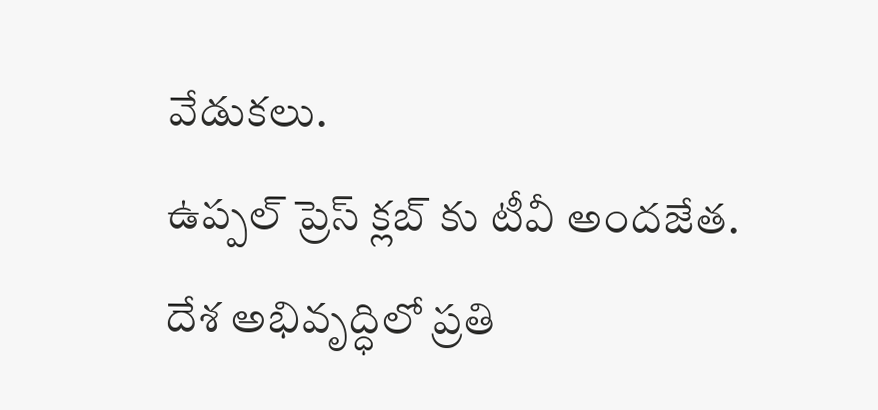వేడుకలు.
ఉప్పల్ ప్రెస్ క్లబ్‌ కు టీవీ అందజేత.
దేశ అభివృద్ధిలో ప్రతి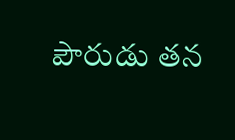పౌరుడు తన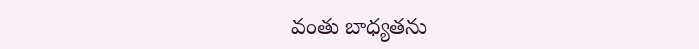వంతు బాధ్యతను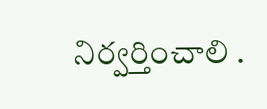నిర్వర్తించాలి .